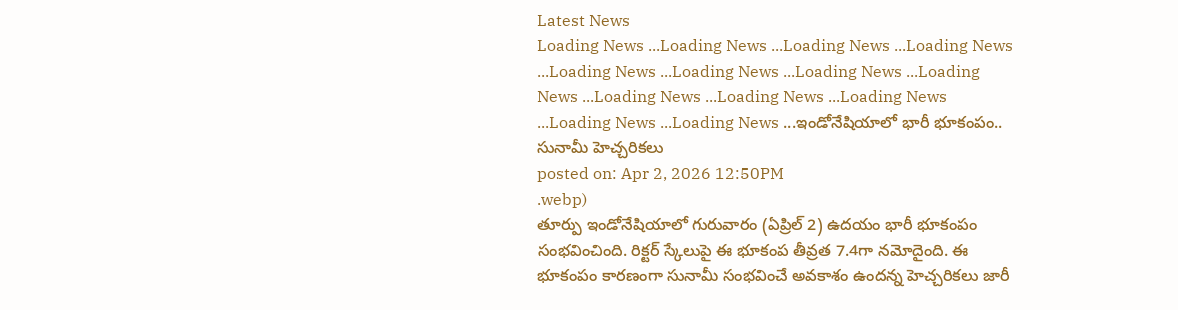Latest News
Loading News ...Loading News ...Loading News ...Loading News ...Loading News ...Loading News ...Loading News ...Loading News ...Loading News ...Loading News ...Loading News ...Loading News ...Loading News ...ఇండోనేషియాలో భారీ భూకంపం.. సునామీ హెచ్చరికలు
posted on: Apr 2, 2026 12:50PM
.webp)
తూర్పు ఇండోనేషియాలో గురువారం (ఏప్రిల్ 2) ఉదయం భారీ భూకంపం సంభవించింది. రిక్టర్ స్కేలుపై ఈ భూకంప తీవ్రత 7.4గా నమోదైంది. ఈ భూకంపం కారణంగా సునామీ సంభవించే అవకాశం ఉందన్న హెచ్చరికలు జారీ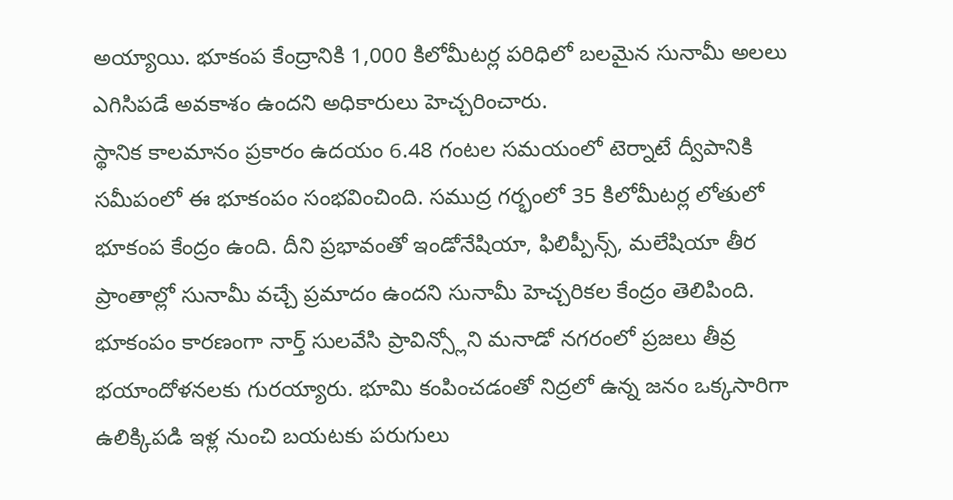అయ్యాయి. భూకంప కేంద్రానికి 1,000 కిలోమీటర్ల పరిధిలో బలమైన సునామీ అలలు ఎగిసిపడే అవకాశం ఉందని అధికారులు హెచ్చరించారు.
స్థానిక కాలమానం ప్రకారం ఉదయం 6.48 గంటల సమయంలో టెర్నాటే ద్వీపానికి సమీపంలో ఈ భూకంపం సంభవించింది. సముద్ర గర్భంలో 35 కిలోమీటర్ల లోతులో భూకంప కేంద్రం ఉంది. దీని ప్రభావంతో ఇండోనేషియా, ఫిలిప్పీన్స్, మలేషియా తీర ప్రాంతాల్లో సునామీ వచ్చే ప్రమాదం ఉందని సునామీ హెచ్చరికల కేంద్రం తెలిపింది.
భూకంపం కారణంగా నార్త్ సులవేసి ప్రావిన్స్లోని మనాడో నగరంలో ప్రజలు తీవ్ర భయాందోళనలకు గురయ్యారు. భూమి కంపించడంతో నిద్రలో ఉన్న జనం ఒక్కసారిగా ఉలిక్కిపడి ఇళ్ల నుంచి బయటకు పరుగులు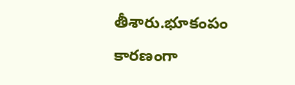తీశారు.భూకంపం కారణంగా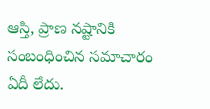ఆస్తి, ప్రాణ నష్టానికి సంబంధించిన సమాచారం ఏదీ లేదు.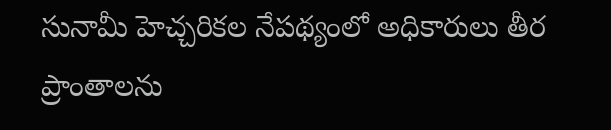సునామీ హెచ్చరికల నేపథ్యంలో అధికారులు తీర ప్రాంతాలను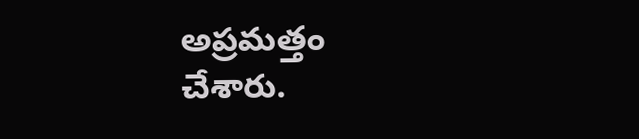అప్రమత్తం చేశారు.